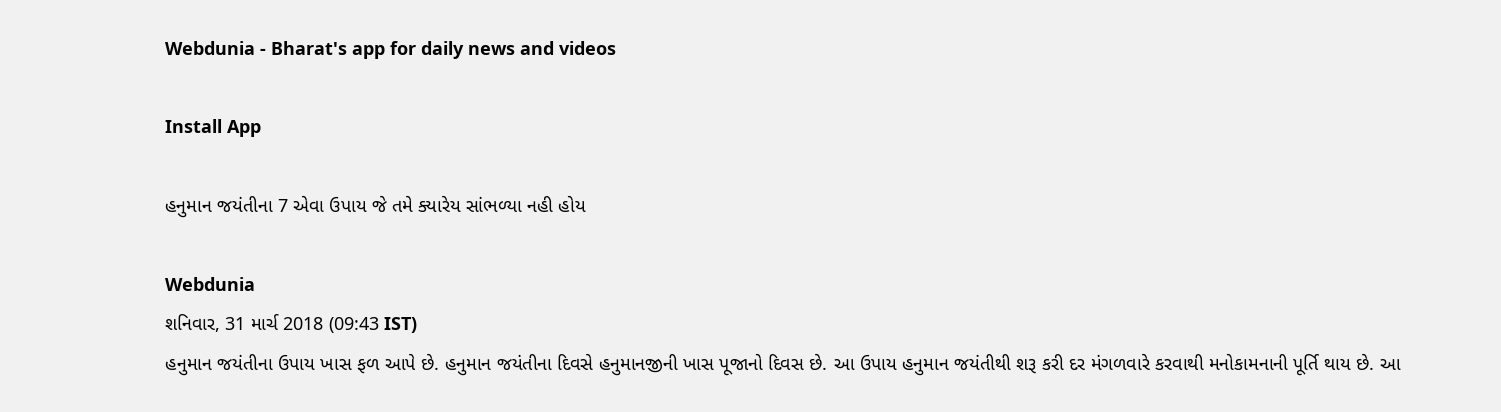Webdunia - Bharat's app for daily news and videos

Install App

હનુમાન જયંતીના 7 એવા ઉપાય જે તમે ક્યારેય સાંભળ્યા નહી હોય

Webdunia
શનિવાર, 31 માર્ચ 2018 (09:43 IST)
હનુમાન જયંતીના ઉપાય ખાસ ફળ આપે છે. હનુમાન જયંતીના દિવસે હનુમાનજીની ખાસ પૂજાનો દિવસ છે. આ ઉપાય હનુમાન જયંતીથી શરૂ કરી દર મંગળવારે કરવાથી મનોકામનાની પૂર્તિ થાય છે. આ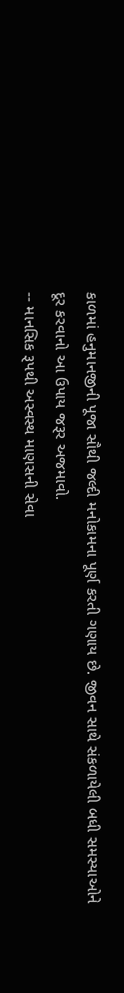કાળમાં હનુમાનજીની પૂજા સૌથી જલ્દી મનોકામના પૂર્ણ કરતી ગણાય છે. જીવન સાથે સંકળાયેલી બધી સમસ્યાઓને દૂર કરવાનો આ ઉપાય જરૂર અજમાવો.
-- માનસિક રૂપથી અસ્વસ્થ માણસની સેવા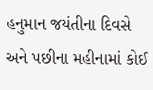હનુમાન જયંતીના દિવસે અને પછીના મહીનામાં કોઈ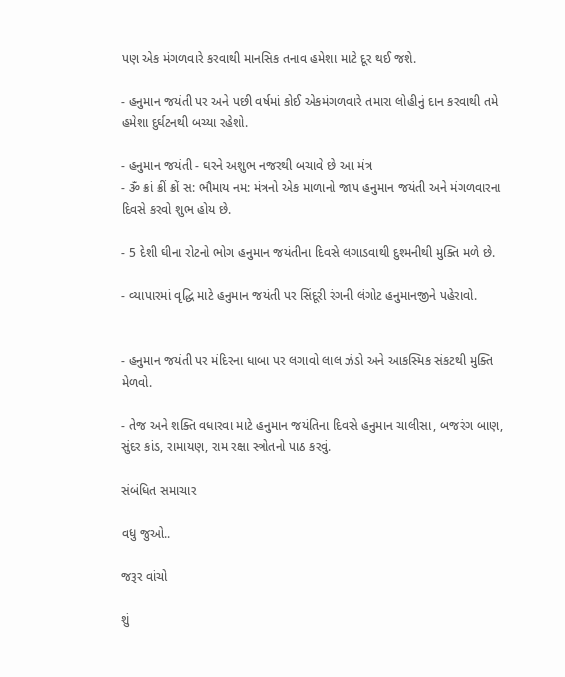પણ એક મંગળવારે કરવાથી માનસિક તનાવ હમેશા માટે દૂર થઈ જશે.

- હનુમાન જયંતી પર અને પછી વર્ષમાં કોઈ એકમંગળવારે તમારા લોહીનું દાન કરવાથી તમે હમેશા દુર્ઘટનથી બચ્યા રહેશો.

- હનુમાન જયંતી - ઘરને અશુભ નજરથી બચાવે છે આ મંત્ર
- ૐ ક્રાં ક્રીં ક્રોં સ: ભૌમાય નમ: મંત્રનો એક માળાનો જાપ હનુમાન જયંતી અને મંગળવારના દિવસે કરવો શુભ હોય છે.

- 5 દેશી ઘીના રોટનો ભોગ હનુમાન જયંતીના દિવસે લગાડવાથી દુશ્મનીથી મુક્તિ મળે છે.

- વ્યાપારમાં વૃદ્ધિ માટે હનુમાન જયંતી પર સિંદૂરી રંગની લંગોટ હનુમાનજીને પહેરાવો.


- હનુમાન જયંતી પર મંદિરના ધાબા પર લગાવો લાલ ઝંડો અને આકસ્મિક સંકટથી મુક્તિ મેળવો.

- તેજ અને શક્તિ વધારવા માટે હનુમાન જયંતિના દિવસે હનુમાન ચાલીસા, બજરંગ બાણ, સુંદર કાંડ, રામાયણ, રામ રક્ષા સ્ત્રોતનો પાઠ કરવું.

સંબંધિત સમાચાર

વધુ જુઓ..

જરૂર વાંચો

શું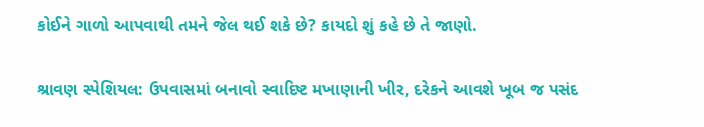કોઈને ગાળો આપવાથી તમને જેલ થઈ શકે છે? કાયદો શું કહે છે તે જાણો.

શ્રાવણ સ્પેશિયલ: ઉપવાસમાં બનાવો સ્વાદિષ્ટ મખાણાની ખીર, દરેકને આવશે ખૂબ જ પસંદ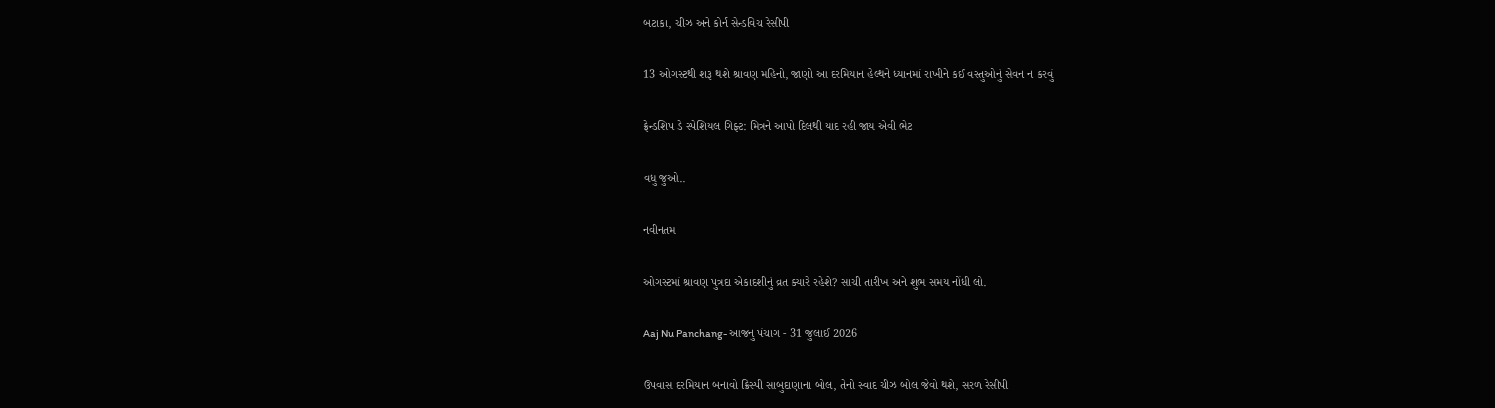બટાકા, ચીઝ અને કોર્ન સેન્ડવિચ રેસીપી

13 ઓગસ્ટથી શરૂ થશે શ્રાવણ મહિનો, જાણો આ દરમિયાન હેલ્થને ધ્યાનમાં રાખીને કઈ વસ્તુઓનું સેવન ન કરવું

ફ્રેન્ડશિપ ડે સ્પેશિયલ ગિફ્ટ: મિત્રને આપો દિલથી યાદ રહી જાય એવી ભેટ

વધુ જુઓ..

નવીનતમ

ઓગસ્ટમાં શ્રાવણ પુત્રદા એકાદશીનું વ્રત ક્યારે રહેશે? સાચી તારીખ અને શુભ સમય નોંધી લો.

Aaj Nu Panchang- આજનુ પંચાગ - 31 જુલાઈ 2026

ઉપવાસ દરમિયાન બનાવો ક્રિસ્પી સાબુદાણાના બોલ, તેનો સ્વાદ ચીઝ બોલ જેવો થશે, સરળ રેસીપી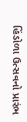હિંડોળા ઉત્સવનો પ્રારંભ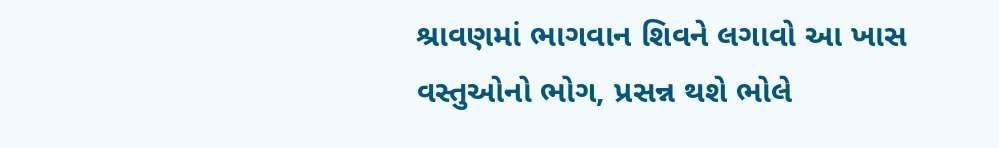શ્રાવણમાં ભાગવાન શિવને લગાવો આ ખાસ વસ્તુઓનો ભોગ, પ્રસન્ન થશે ભોલે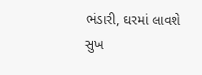ભંડારી, ઘરમાં લાવશે સુખ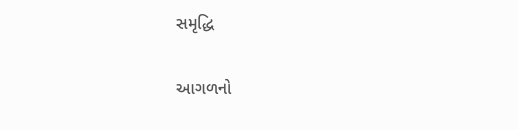સમૃદ્ધિ

આગળનો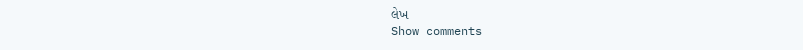લેખ
Show comments